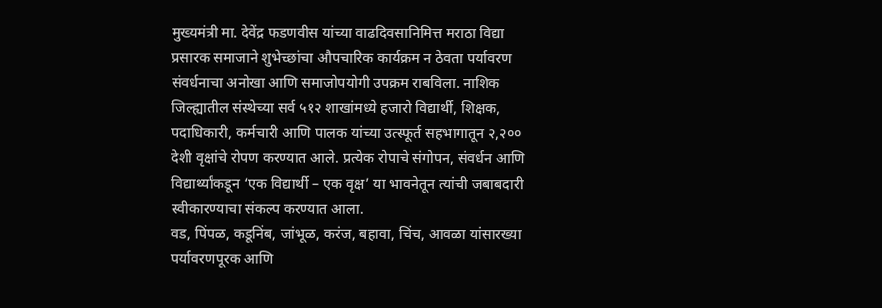मुख्यमंत्री मा. देवेंद्र फडणवीस यांच्या वाढदिवसानिमित्त मराठा विद्या प्रसारक समाजाने शुभेच्छांचा औपचारिक कार्यक्रम न ठेवता पर्यावरण संवर्धनाचा अनोखा आणि समाजोपयोगी उपक्रम राबविला. नाशिक जिल्ह्यातील संस्थेच्या सर्व ५१२ शाखांमध्ये हजारो विद्यार्थी, शिक्षक, पदाधिकारी, कर्मचारी आणि पालक यांच्या उत्स्फूर्त सहभागातून २,२०० देशी वृक्षांचे रोपण करण्यात आले. प्रत्येक रोपाचे संगोपन, संवर्धन आणि विद्यार्थ्यांकडून ‘एक विद्यार्थी – एक वृक्ष’ या भावनेतून त्यांची जबाबदारी स्वीकारण्याचा संकल्प करण्यात आला.
वड, पिंपळ, कडूनिंब, जांभूळ, करंज, बहावा, चिंच, आवळा यांसारख्या पर्यावरणपूरक आणि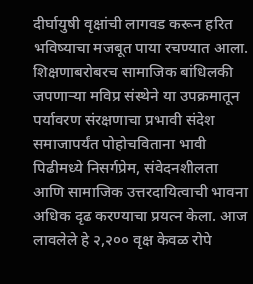दीर्घायुषी वृक्षांची लागवड करून हरित भविष्याचा मजबूत पाया रचण्यात आला. शिक्षणाबरोबरच सामाजिक बांधिलकी जपणाऱ्या मविप्र संस्थेने या उपक्रमातून पर्यावरण संरक्षणाचा प्रभावी संदेश समाजापर्यंत पोहोचविताना भावी पिढीमध्ये निसर्गप्रेम, संवेदनशीलता आणि सामाजिक उत्तरदायित्वाची भावना अधिक दृढ करण्याचा प्रयत्न केला. आज लावलेले हे २,२०० वृक्ष केवळ रोपे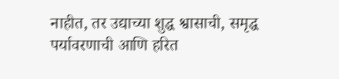नाहीत, तर उद्याच्या शुद्ध श्वासाची, समृद्ध पर्यावरणाची आणि हरित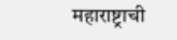महाराष्ट्राची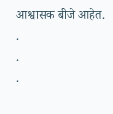आश्वासक बीजे आहेत.
.
.
.